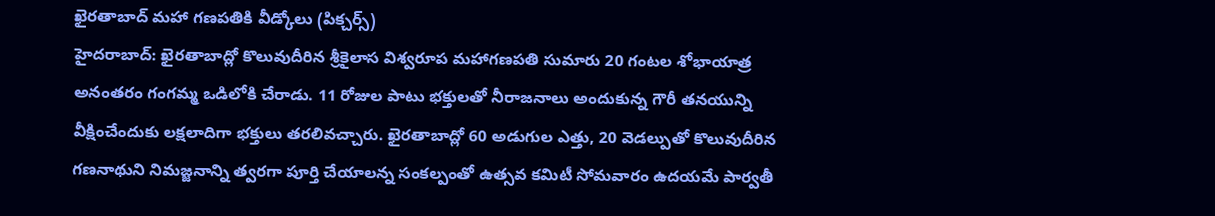ఖైరతాబాద్ మహా గణపతికి వీడ్కోలు (పిక్చర్స్)
హైదరాబాద్: ఖైరతాబాద్లో కొలువుదీరిన శ్రీకైలాస విశ్వరూప మహాగణపతి సుమారు 20 గంటల శోభాయాత్ర అనంతరం గంగమ్మ ఒడిలోకి చేరాడు. 11 రోజుల పాటు భక్తులతో నీరాజనాలు అందుకున్న గౌరీ తనయున్ని వీక్షించేందుకు లక్షలాదిగా భక్తులు తరలివచ్చారు. ఖైరతాబాద్లో 60 అడుగుల ఎత్తు, 20 వెడల్పుతో కొలువుదీరిన గణనాథుని నిమజ్జనాన్ని త్వరగా పూర్తి చేయాలన్న సంకల్పంతో ఉత్సవ కమిటీ సోమవారం ఉదయమే పార్వతీ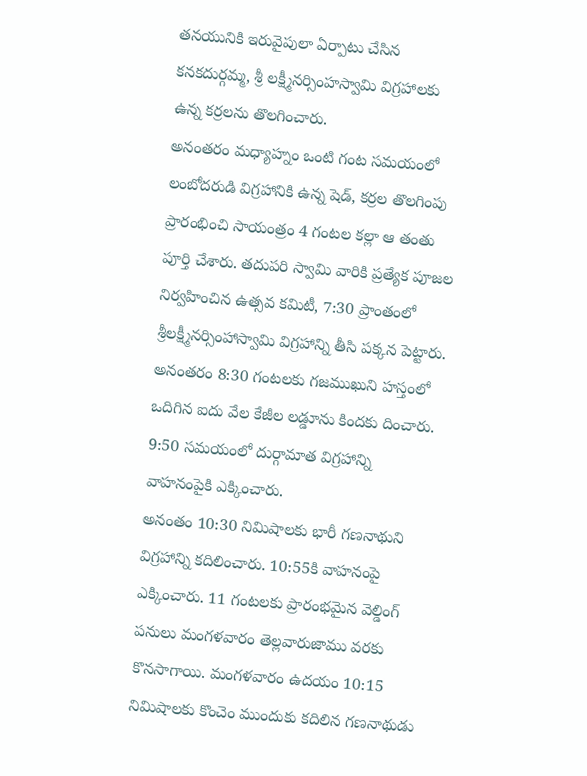తనయునికి ఇరువైపులా ఏర్పాటు చేసిన కనకదుర్గమ్మ, శ్రీ లక్ష్మీనర్సింహస్వామి విగ్రహాలకు ఉన్న కర్రలను తొలగించారు.
అనంతరం మధ్యాహ్నం ఒంటి గంట సమయంలో లంబోదరుడి విగ్రహానికి ఉన్న షెడ్, కర్రల తొలగింపు ప్రారంభించి సాయంత్రం 4 గంటల కల్లా ఆ తంతు పూర్తి చేశారు. తదుపరి స్వామి వారికి ప్రత్యేక పూజల నిర్వహించిన ఉత్సవ కమిటీ, 7:30 ప్రాంతంలో శ్రీలక్ష్మీనర్సింహాస్వామి విగ్రహాన్ని తీసి పక్కన పెట్టారు. అనంతరం 8:30 గంటలకు గజముఖుని హస్తంలో ఒదిగిన ఐదు వేల కేజీల లడ్డూను కిందకు దించారు. 9:50 సమయంలో దుర్గామాత విగ్రహాన్ని వాహనంపైకి ఎక్కించారు.
అనంతం 10:30 నిమిషాలకు భారీ గణనాథుని విగ్రహాన్ని కదిలించారు. 10:55కి వాహనంపై ఎక్కించారు. 11 గంటలకు ప్రారంభమైన వెల్డింగ్ పనులు మంగళవారం తెల్లవారుజాము వరకు కొనసాగాయి. మంగళవారం ఉదయం 10:15 నిమిషాలకు కొంచెం ముందుకు కదిలిన గణనాథుడు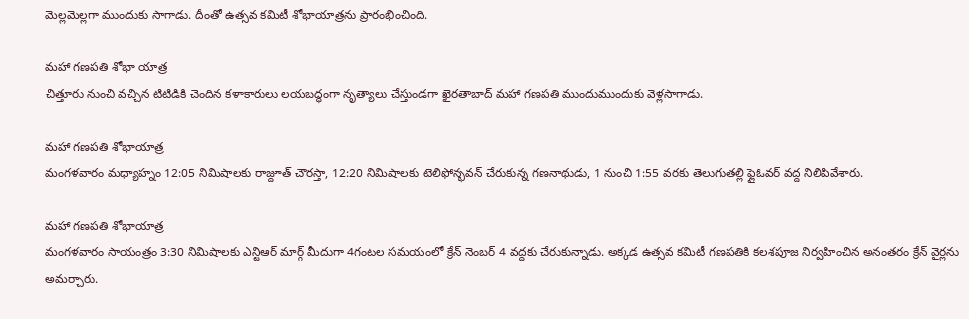మెల్లమెల్లగా ముందుకు సాగాడు. దీంతో ఉత్సవ కమిటీ శోభాయాత్రను ప్రారంభించింది.

మహా గణపతి శోభా యాత్ర
చిత్తూరు నుంచి వచ్చిన టిటిడికి చెందిన కళాకారులు లయబద్ధంగా నృత్యాలు చేస్తుండగా ఖైరతాబాద్ మహా గణపతి ముందుముందుకు వెళ్లసాగాడు.

మహా గణపతి శోభాయాత్ర
మంగళవారం మధ్యాహ్నం 12:05 నిమిషాలకు రాజ్దూత్ చౌరస్తా, 12:20 నిమిషాలకు టెలిఫోన్భవన్ చేరుకున్న గణనాథుడు, 1 నుంచి 1:55 వరకు తెలుగుతల్లి ఫ్లైఓవర్ వద్ద నిలిపివేశారు.

మహా గణపతి శోభాయాత్ర
మంగళవారం సాయంత్రం 3:30 నిమిషాలకు ఎన్టిఆర్ మార్గ్ మీదుగా 4గంటల సమయంలో క్రేన్ నెంబర్ 4 వద్దకు చేరుకున్నాడు. అక్కడ ఉత్సవ కమిటీ గణపతికి కలశపూజ నిర్వహించిన అనంతరం క్రేన్ వైర్లను అమర్చారు.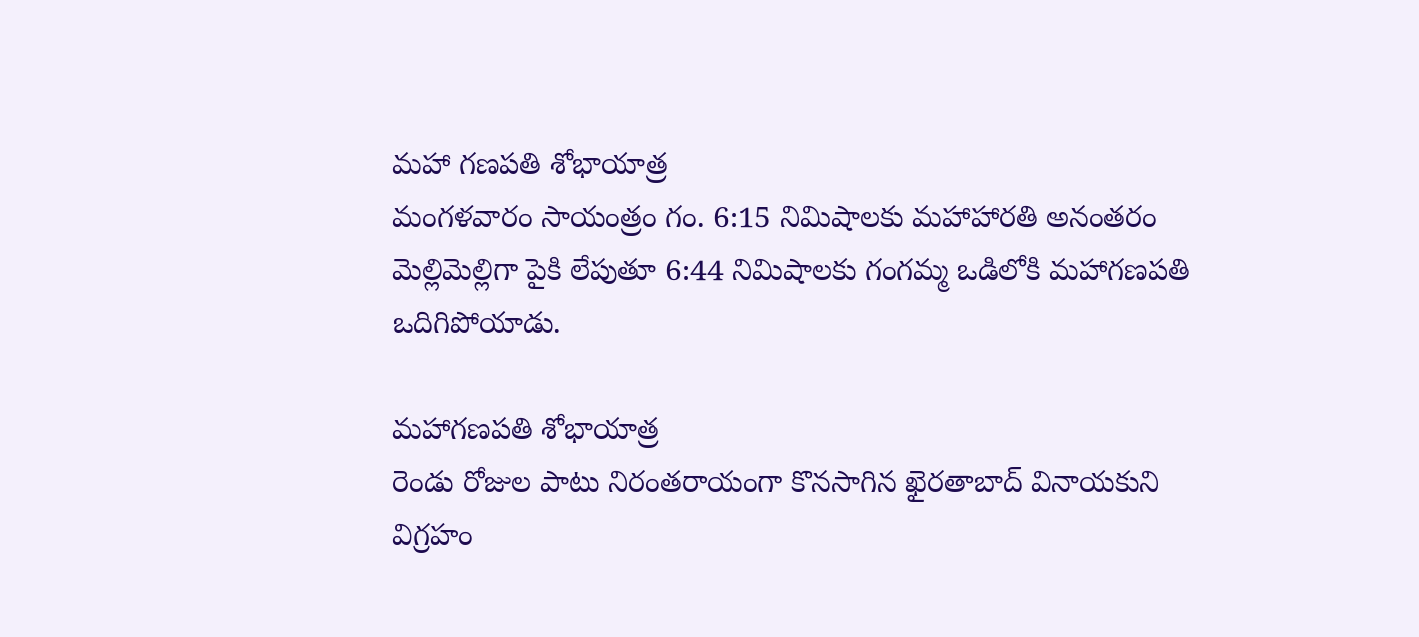మహా గణపతి శోభాయాత్ర
మంగళవారం సాయంత్రం గం. 6:15 నిమిషాలకు మహాహారతి అనంతరం మెల్లిమెల్లిగా పైకి లేపుతూ 6:44 నిమిషాలకు గంగమ్మ ఒడిలోకి మహాగణపతి ఒదిగిపోయాడు.

మహాగణపతి శోభాయాత్ర
రెండు రోజుల పాటు నిరంతరాయంగా కొనసాగిన ఖైరతాబాద్ వినాయకుని విగ్రహం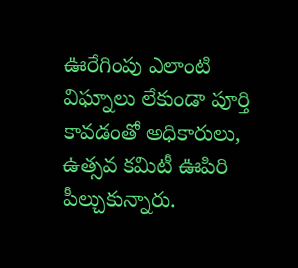ఊరేగింపు ఎలాంటి విఘ్నాలు లేకుండా పూర్తి కావడంతో అధికారులు, ఉత్సవ కమిటీ ఊపిరి పీల్చుకున్నారు.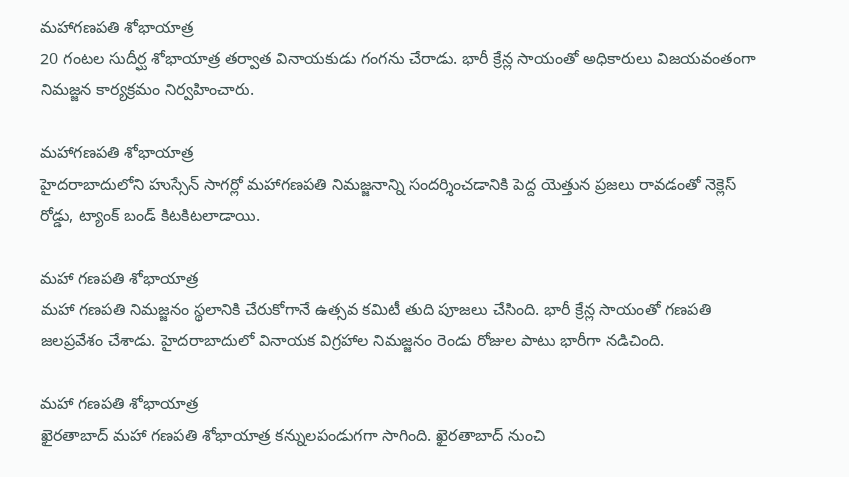మహాగణపతి శోభాయాత్ర
20 గంటల సుదీర్ఘ శోభాయాత్ర తర్వాత వినాయకుడు గంగను చేరాడు. భారీ క్రేన్ల సాయంతో అధికారులు విజయవంతంగా నిమజ్జన కార్యక్రమం నిర్వహించారు.

మహాగణపతి శోభాయాత్ర
హైదరాబాదులోని హుస్సేన్ సాగర్లో మహాగణపతి నిమజ్జనాన్ని సందర్శించడానికి పెద్ద యెత్తున ప్రజలు రావడంతో నెక్లెస్ రోడ్డు, ట్యాంక్ బండ్ కిటకిటలాడాయి.

మహా గణపతి శోభాయాత్ర
మహా గణపతి నిమజ్జనం స్థలానికి చేరుకోగానే ఉత్సవ కమిటీ తుది పూజలు చేసింది. భారీ క్రేన్ల సాయంతో గణపతి జలప్రవేశం చేశాడు. హైదరాబాదులో వినాయక విగ్రహాల నిమజ్జనం రెండు రోజుల పాటు భారీగా నడిచింది.

మహా గణపతి శోభాయాత్ర
ఖైరతాబాద్ మహా గణపతి శోభాయాత్ర కన్నులపండుగగా సాగింది. ఖైరతాబాద్ నుంచి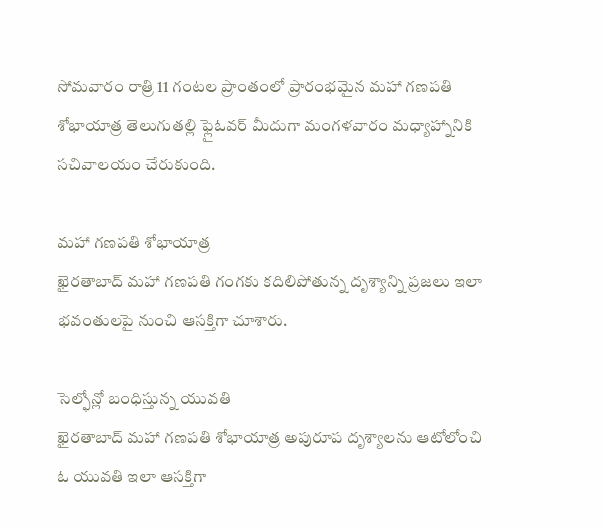సోమవారం రాత్రి 11 గంటల ప్రాంతంలో ప్రారంభమైన మహా గణపతి శోభాయాత్ర తెలుగుతల్లి ఫ్లైఓవర్ మీదుగా మంగళవారం మధ్యాహ్నానికి సచివాలయం చేరుకుంది.

మహా గణపతి శోభాయాత్ర
ఖైరతాబాద్ మహా గణపతి గంగకు కదిలిపోతున్న దృశ్యాన్ని ప్రజలు ఇలా భవంతులపై నుంచి ఆసక్తిగా చూశారు.

సెల్ఫోన్లో బంధిస్తున్న యువతి
ఖైరతాబాద్ మహా గణపతి శోభాయాత్ర అపురూప దృశ్యాలను ఆటోలోంచి ఓ యువతి ఇలా ఆసక్తిగా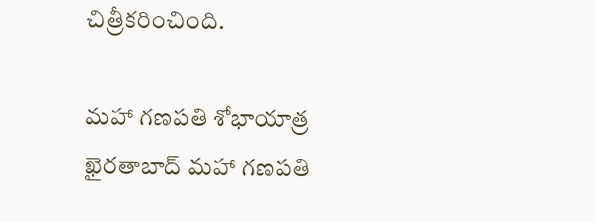చిత్రీకరించింది.

మహా గణపతి శోభాయాత్ర
ఖైరతాబాద్ మహా గణపతి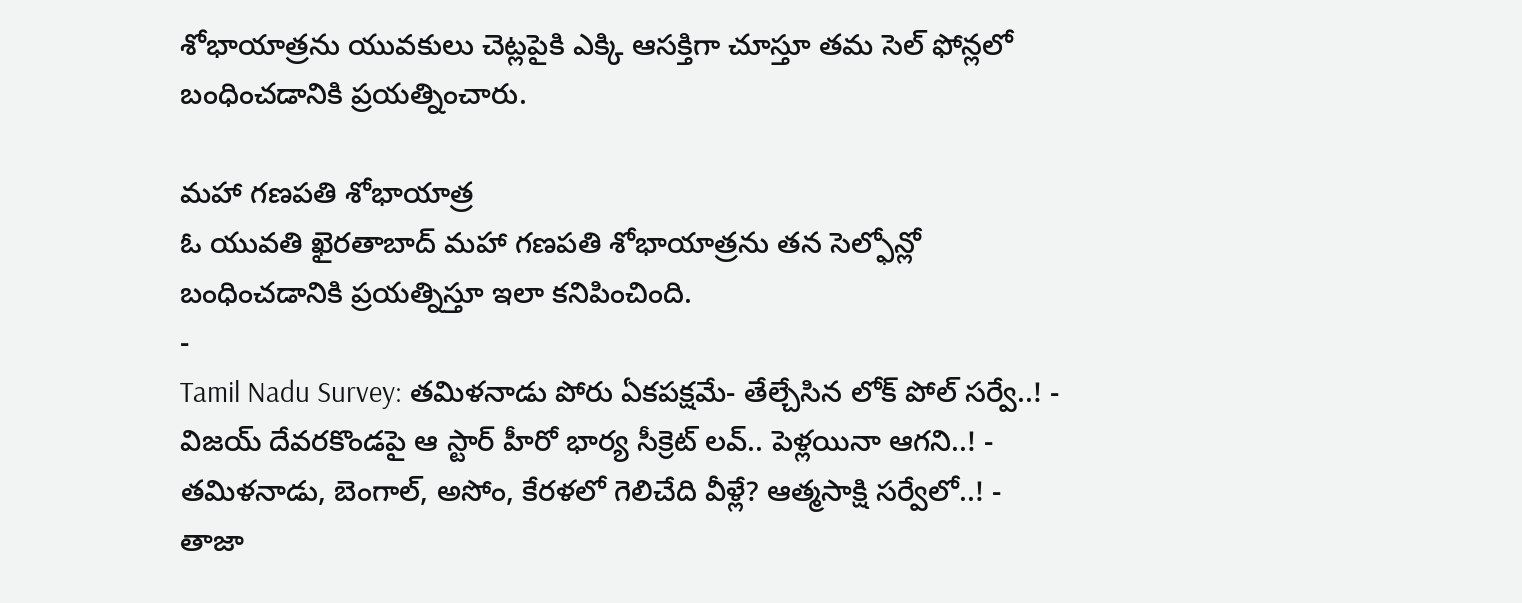శోభాయాత్రను యువకులు చెట్లపైకి ఎక్కి ఆసక్తిగా చూస్తూ తమ సెల్ ఫోన్లలో బంధించడానికి ప్రయత్నించారు.

మహా గణపతి శోభాయాత్ర
ఓ యువతి ఖైరతాబాద్ మహా గణపతి శోభాయాత్రను తన సెల్ఫోన్లో బంధించడానికి ప్రయత్నిస్తూ ఇలా కనిపించింది.
-
Tamil Nadu Survey: తమిళనాడు పోరు ఏకపక్షమే- తేల్చేసిన లోక్ పోల్ సర్వే..! -
విజయ్ దేవరకొండపై ఆ స్టార్ హీరో భార్య సీక్రెట్ లవ్.. పెళ్లయినా ఆగని..! -
తమిళనాడు, బెంగాల్, అసోం, కేరళలో గెలిచేది వీళ్లే? ఆత్మసాక్షి సర్వేలో..! -
తాజా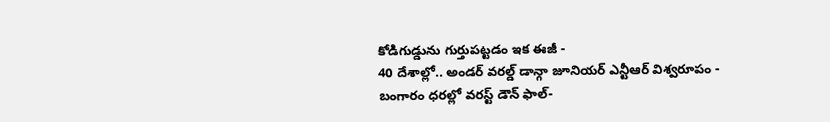కోడిగుడ్డును గుర్తుపట్టడం ఇక ఈజీ -
40 దేశాల్లో.. అండర్ వరల్డ్ డాన్గా జూనియర్ ఎన్టీఆర్ విశ్వరూపం -
బంగారం ధరల్లో వరస్ట్ డౌన్ ఫాల్-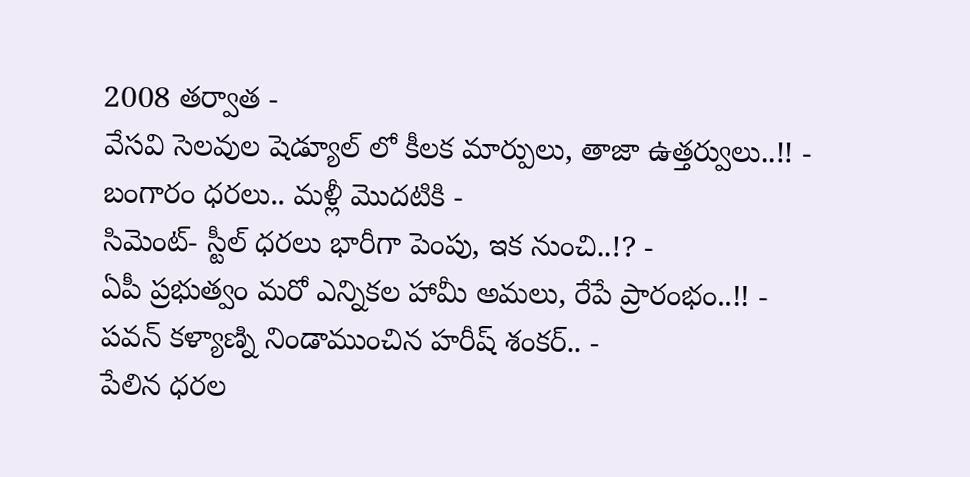2008 తర్వాత -
వేసవి సెలవుల షెడ్యూల్ లో కీలక మార్పులు, తాజా ఉత్తర్వులు..!! -
బంగారం ధరలు.. మళ్లీ మొదటికి -
సిమెంట్- స్టీల్ ధరలు భారీగా పెంపు, ఇక నుంచి..!? -
ఏపీ ప్రభుత్వం మరో ఎన్నికల హామీ అమలు, రేపే ప్రారంభం..!! -
పవన్ కళ్యాణ్ని నిండాముంచిన హరీష్ శంకర్.. -
పేలిన ధరల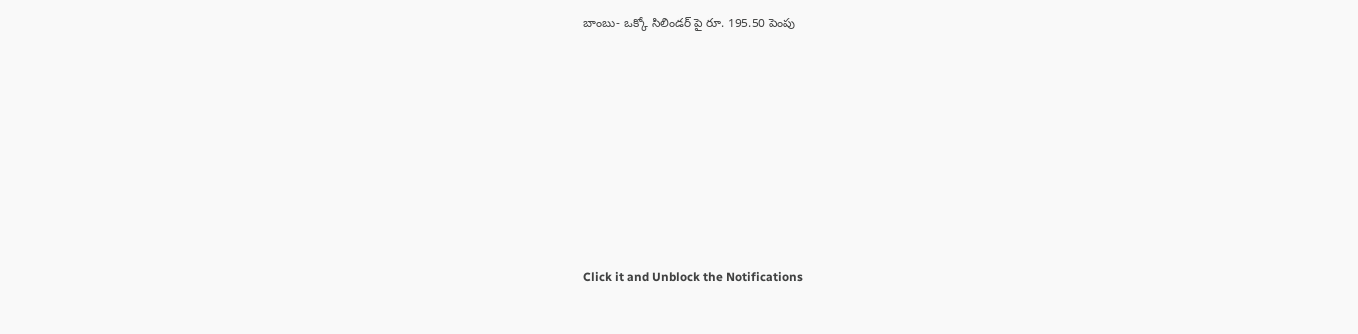బాంబు- ఒక్కో సిలిండర్ పై రూ. 195.50 పెంపు












Click it and Unblock the Notifications